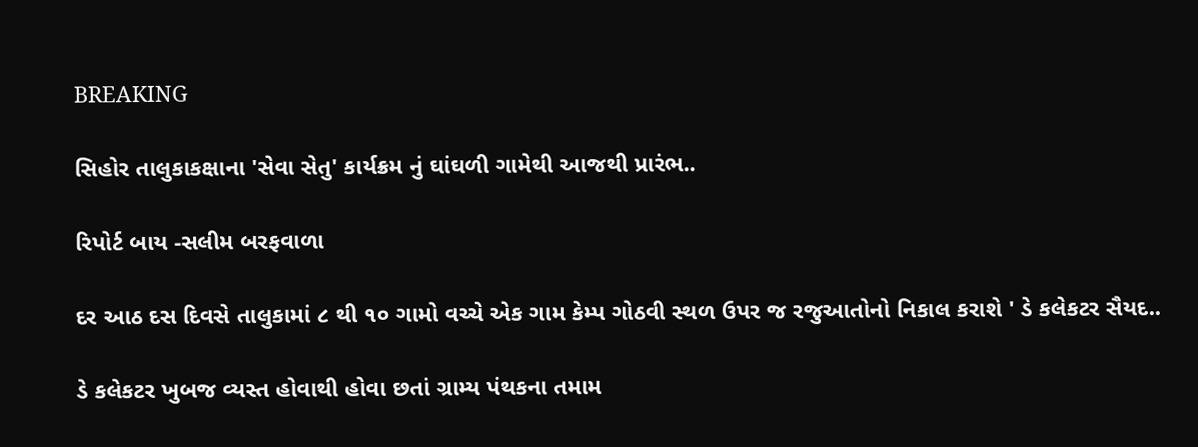BREAKING

સિહોર તાલુકાકક્ષાના 'સેવા સેતુ' કાર્યક્રમ નું ઘાંઘળી ગામેથી આજથી પ્રારંભ..

રિપોર્ટ બાય -સલીમ બરફવાળા

દર આઠ દસ દિવસે તાલુકામાં ૮ થી ૧૦ ગામો વચ્ચે એક ગામ કેમ્પ ગોઠવી સ્થળ ઉપર જ રજુઆતોનો નિકાલ કરાશે ' ડે કલેકટર સૈયદ..

ડે કલેકટર ખુબજ વ્યસ્ત હોવાથી હોવા છતાં ગ્રામ્ય પંથકના તમામ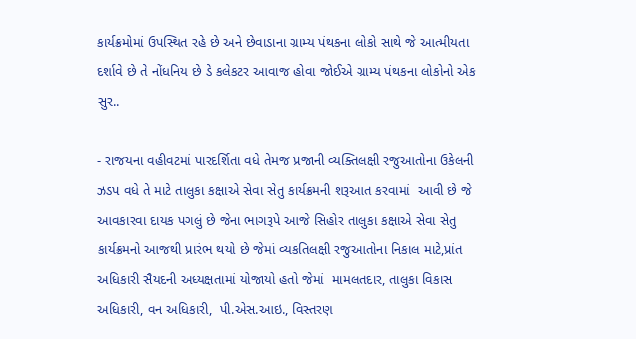કાર્યક્રમોમાં ઉપસ્થિત રહે છે અને છેવાડાના ગ્રામ્ય પંથકના લોકો સાથે જે આત્મીયતા દર્શાવે છે તે નોંધનિય છે ડે કલેકટર આવાજ હોવા જોઈએ ગ્રામ્ય પંથકના લોકોનો એક સુર..

- રાજયના વહીવટમાં પારદર્શિતા વધે તેમજ પ્રજાની વ્યક્તિલક્ષી રજુઆતોના ઉકેલની ઝડપ વધે તે માટે તાલુકા કક્ષાએ સેવા સેતુ કાર્યક્રમની શરૂઆત કરવામાં  આવી છે જે આવકારવા દાયક પગલું છે જેના ભાગરૂપે આજે સિહોર તાલુકા કક્ષાએ સેવા સેતુ કાર્યક્રમનો આજથી પ્રારંભ થયો છે જેમાં વ્યકતિલક્ષી રજુઆતોના નિકાલ માટે,પ્રાંત અધિકારી સૈયદની અધ્યક્ષતામાં યોજાયો હતો જેમાં  મામલતદાર, તાલુકા વિકાસ અધિકારી, વન અધિકારી,  પી.એસ.આઇ., વિસ્તરણ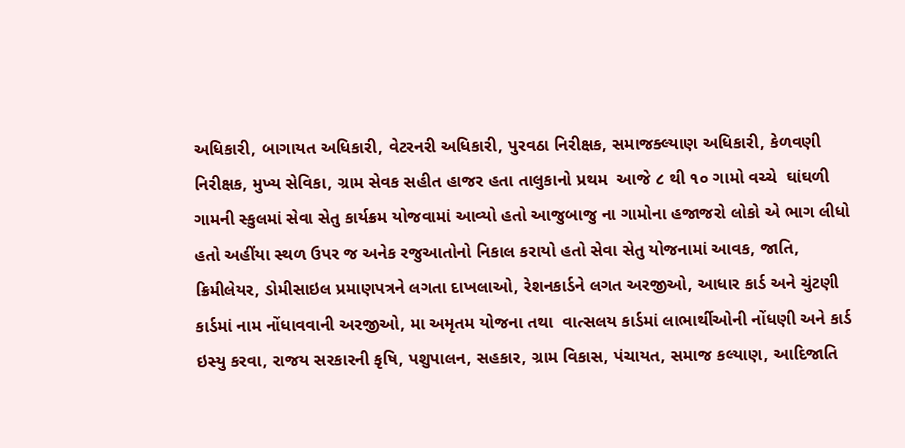અધિકારી, બાગાયત અધિકારી, વેટરનરી અધિકારી, પુરવઠા નિરીક્ષક, સમાજક્લ્યાણ અધિકારી, કેળવણી નિરીક્ષક, મુખ્ય સેવિકા, ગ્રામ સેવક સહીત હાજર હતા તાલુકાનો પ્રથમ  આજે ૮ થી ૧૦ ગામો વચ્ચે  ઘાંઘળી ગામની સ્કુલમાં સેવા સેતુ કાર્યક્રમ યોજવામાં આવ્યો હતો આજુબાજુ ના ગામોના હજાજરો લોકો એ ભાગ લીધો હતો અહીંયા સ્થળ ઉપર જ અનેક રજુઆતોનો નિકાલ કરાયો હતો સેવા સેતુ યોજનામાં આવક, જાતિ, ક્રિમીલેયર, ડોમીસાઇલ પ્રમાણપત્રને લગતા દાખલાઓ, રેશનકાર્ડને લગત અરજીઓ, આધાર કાર્ડ અને ચુંટણી કાર્ડમાં નામ નોંધાવવાની અરજીઓ, મા અમૃતમ યોજના તથા  વાત્સલય કાર્ડમાં લાભાર્થીઓની નોંધણી અને કાર્ડ ઇસ્યુ કરવા, રાજય સરકારની કૃષિ, પશુપાલન, સહકાર, ગ્રામ વિકાસ, પંચાયત, સમાજ કલ્યાણ, આદિજાતિ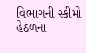વિભાગની સ્કીમો હેઠળના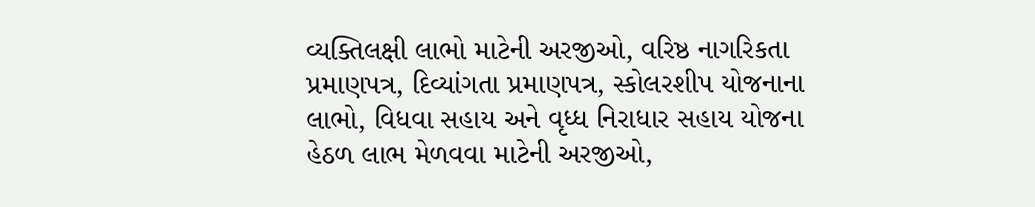વ્યક્તિલક્ષી લાભો માટેની અરજીઓ, વરિષ્ઠ નાગરિકતા પ્રમાણપત્ર, દિવ્યાંગતા પ્રમાણપત્ર, સ્કોલરશીપ યોજનાના લાભો, વિધવા સહાય અને વૃધ્ધ નિરાધાર સહાય યોજના હેઠળ લાભ મેળવવા માટેની અરજીઓ,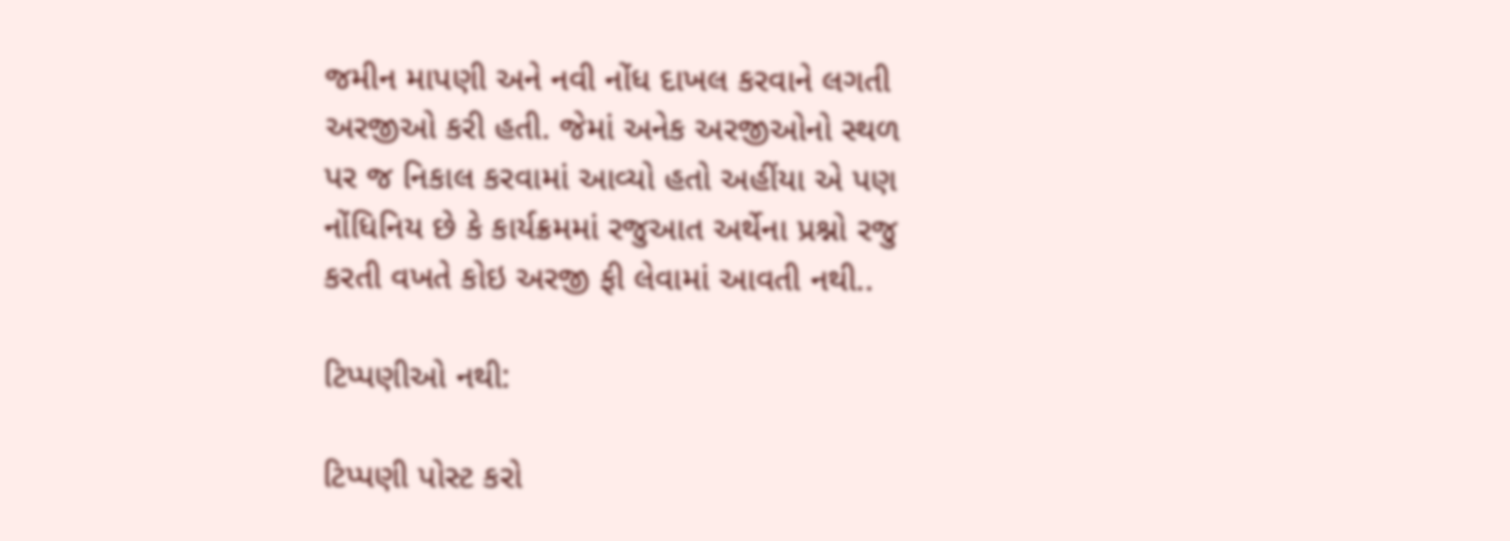જમીન માપણી અને નવી નોંધ દાખલ કરવાને લગતી અરજીઓ કરી હતી. જેમાં અનેક અરજીઓનો સ્થળ પર જ નિકાલ કરવામાં આવ્યો હતો અહીંયા એ પણ નોંધિનિય છે કે કાર્યક્રમમાં રજુઆત અર્થેના પ્રશ્નો રજુ કરતી વખતે કોઇ અરજી ફી લેવામાં આવતી નથી..

ટિપ્પણીઓ નથી:

ટિપ્પણી પોસ્ટ કરો